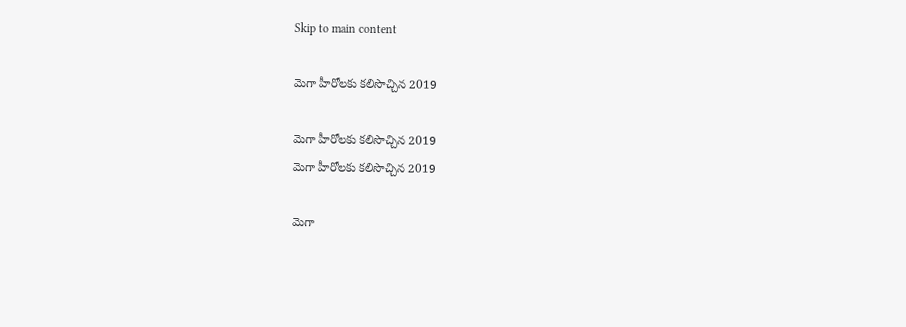Skip to main content

మెగా హీరోలకు కలిసొచ్చిన 2019

మెగా హీరోలకు కలిసొచ్చిన 2019
మెగా హీరోలకు కలిసొచ్చిన 2019

మెగా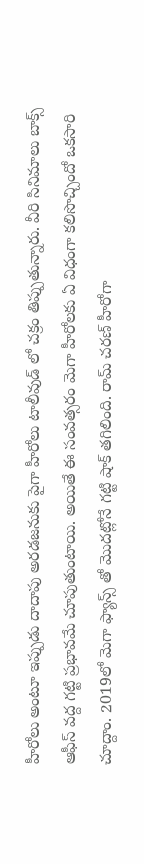హీరోలు అంటూ ఇప్పుడు దాదాపు అరడజనుకు పైగా హీరోలు టాలీవుడ్ లో చక్రం తిప్పుతున్నారు. వీరి సినిమాలు బాక్స్ ఆఫీస్ వద్ద గట్టి ప్రభావమే చూపుతుంటాయి. అయితే ఈ సంవత్సరం మెగా హీరోలకు ఏ విధంగా కలిసొచ్చిందో ఒకసారి చూద్దాం. 2019లో మెగా ఫ్యాన్స్ తో మొదట్లోనే గట్టి షాక్ తగిలింది. రామ్ చరణ్ హీరోగా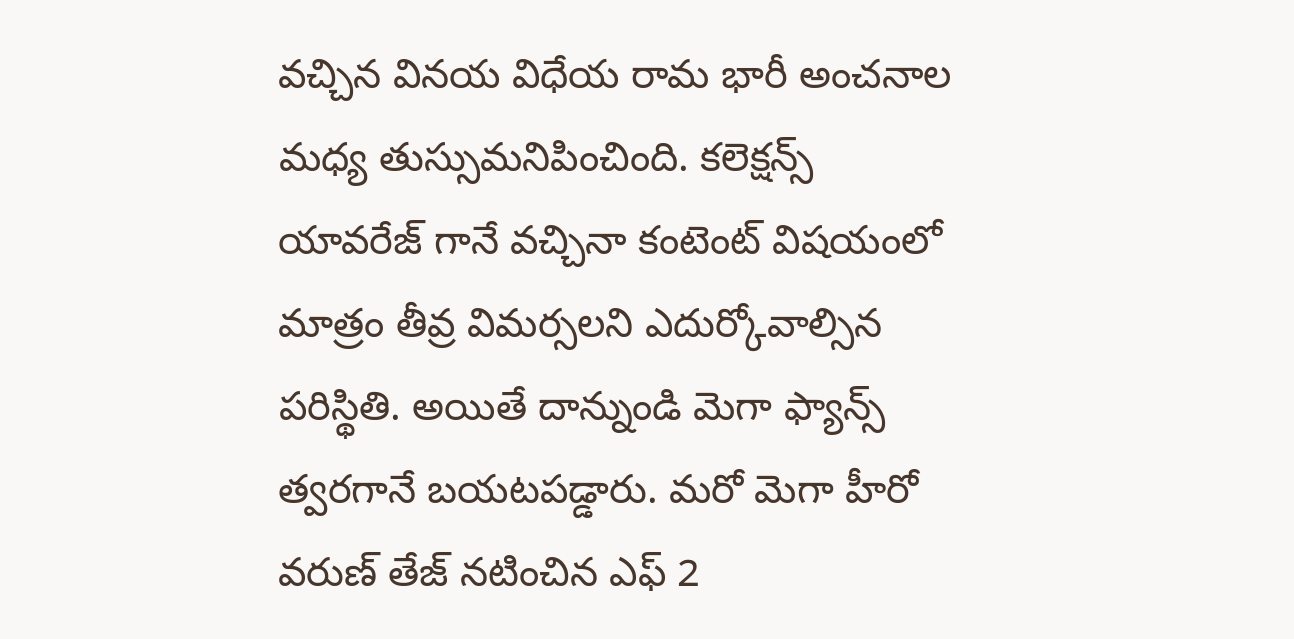వచ్చిన వినయ విధేయ రామ భారీ అంచనాల మధ్య తుస్సుమనిపించింది. కలెక్షన్స్ యావరేజ్ గానే వచ్చినా కంటెంట్ విషయంలో మాత్రం తీవ్ర విమర్సలని ఎదుర్కోవాల్సిన పరిస్థితి. అయితే దాన్నుండి మెగా ఫ్యాన్స్ త్వరగానే బయటపడ్డారు. మరో మెగా హీరో వరుణ్ తేజ్ నటించిన ఎఫ్ 2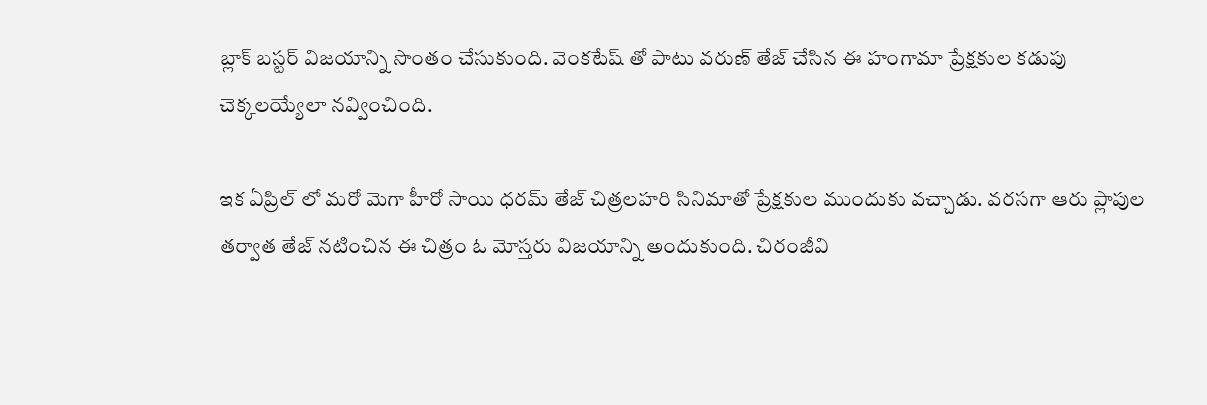బ్లాక్ బస్టర్ విజయాన్ని సొంతం చేసుకుంది. వెంకటేష్ తో పాటు వరుణ్ తేజ్ చేసిన ఈ హంగామా ప్రేక్షకుల కడుపు చెక్కలయ్యేలా నవ్వించింది.

ఇక ఏప్రిల్ లో మరో మెగా హీరో సాయి ధరమ్ తేజ్ చిత్రలహరి సినిమాతో ప్రేక్షకుల ముందుకు వచ్చాడు. వరసగా ఆరు ప్లాపుల తర్వాత తేజ్ నటించిన ఈ చిత్రం ఓ మోస్తరు విజయాన్ని అందుకుంది. చిరంజీవి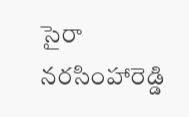సైరా నరసింహారెడ్డి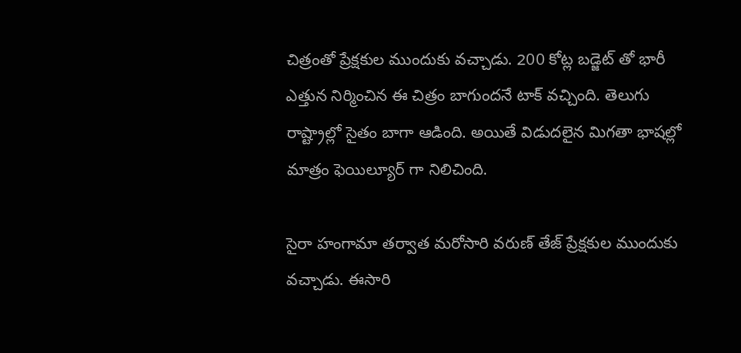చిత్రంతో ప్రేక్షకుల ముందుకు వచ్చాడు. 200 కోట్ల బడ్జెట్ తో భారీ ఎత్తున నిర్మించిన ఈ చిత్రం బాగుందనే టాక్ వచ్చింది. తెలుగు రాష్ట్రాల్లో సైతం బాగా ఆడింది. అయితే విడుదలైన మిగతా భాషల్లో మాత్రం ఫెయిల్యూర్ గా నిలిచింది.

సైరా హంగామా తర్వాత మరోసారి వరుణ్ తేజ్ ప్రేక్షకుల ముందుకు వచ్చాడు. ఈసారి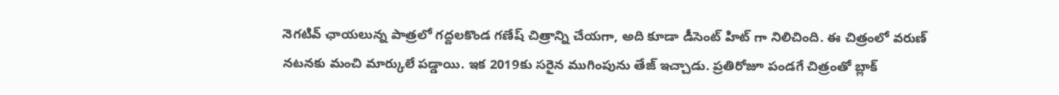నెగటివ్ ఛాయలున్న పాత్రలో గద్దలకొండ గణేష్ చిత్రాన్ని చేయగా, అది కూడా డీసెంట్ హిట్ గా నిలిచింది. ఈ చిత్రంలో వరుణ్ నటనకు మంచి మార్కులే పడ్డాయి. ఇక 2019కు సరైన ముగింపును తేజ్ ఇచ్చాడు. ప్రతిరోజూ పండగే చిత్రంతో బ్లాక్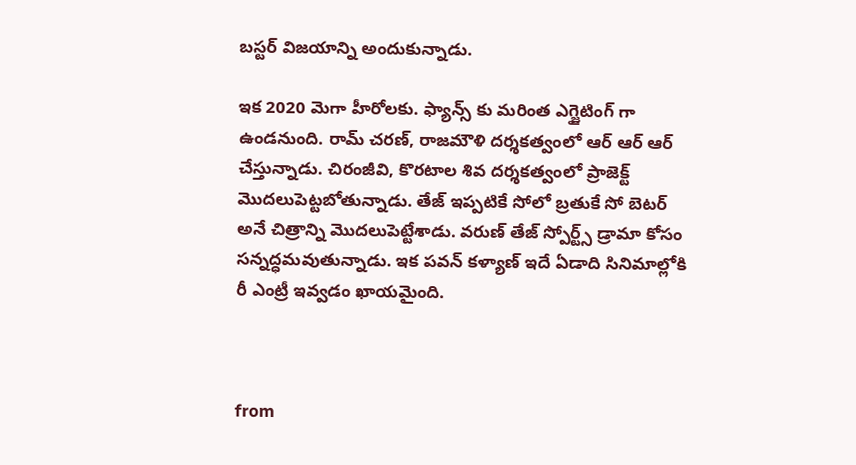బస్టర్ విజయాన్ని అందుకున్నాడు.

ఇక 2020 మెగా హీరోలకు. ఫ్యాన్స్ కు మరింత ఎగ్జైటింగ్ గా ఉండనుంది. రామ్ చరణ్, రాజమౌళి దర్శకత్వంలో ఆర్ ఆర్ ఆర్ చేస్తున్నాడు. చిరంజీవి, కొరటాల శివ దర్శకత్వంలో ప్రాజెక్ట్ మొదలుపెట్టబోతున్నాడు. తేజ్ ఇప్పటికే సోలో బ్రతుకే సో బెటర్ అనే చిత్రాన్ని మొదలుపెట్టేశాడు. వరుణ్ తేజ్ స్పోర్ట్స్ డ్రామా కోసం సన్నద్ధమవుతున్నాడు. ఇక పవన్ కళ్యాణ్ ఇదే ఏడాది సినిమాల్లోకి రీ ఎంట్రీ ఇవ్వడం ఖాయమైంది.



from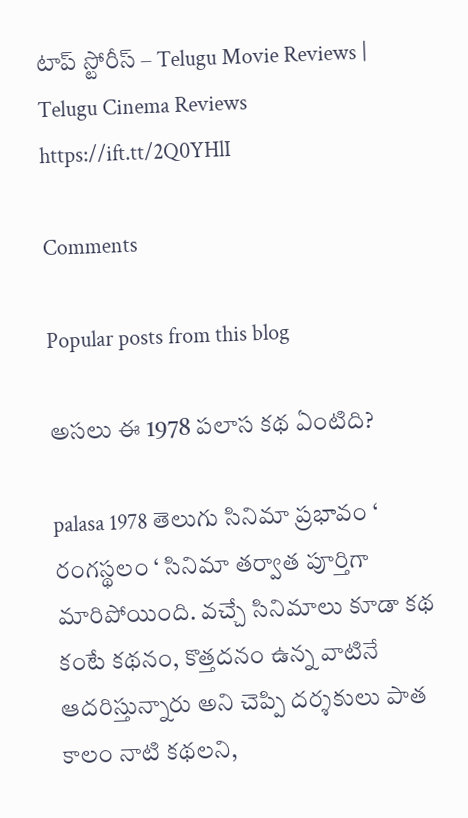టాప్ స్టోరీస్ – Telugu Movie Reviews | Telugu Cinema Reviews https://ift.tt/2Q0YHlI

Comments

Popular posts from this blog

అసలు ఈ 1978 పలాస కథ ఏంటిది?

palasa 1978 తెలుగు సినిమా ప్రభావం ‘ రంగస్థలం ‘ సినిమా తర్వాత పూర్తిగా మారిపోయింది. వచ్చే సినిమాలు కూడా కథ కంటే కథనం, కొత్తదనం ఉన్న వాటినే ఆదరిస్తున్నారు అని చెప్పి దర్శకులు పాత కాలం నాటి కథలని,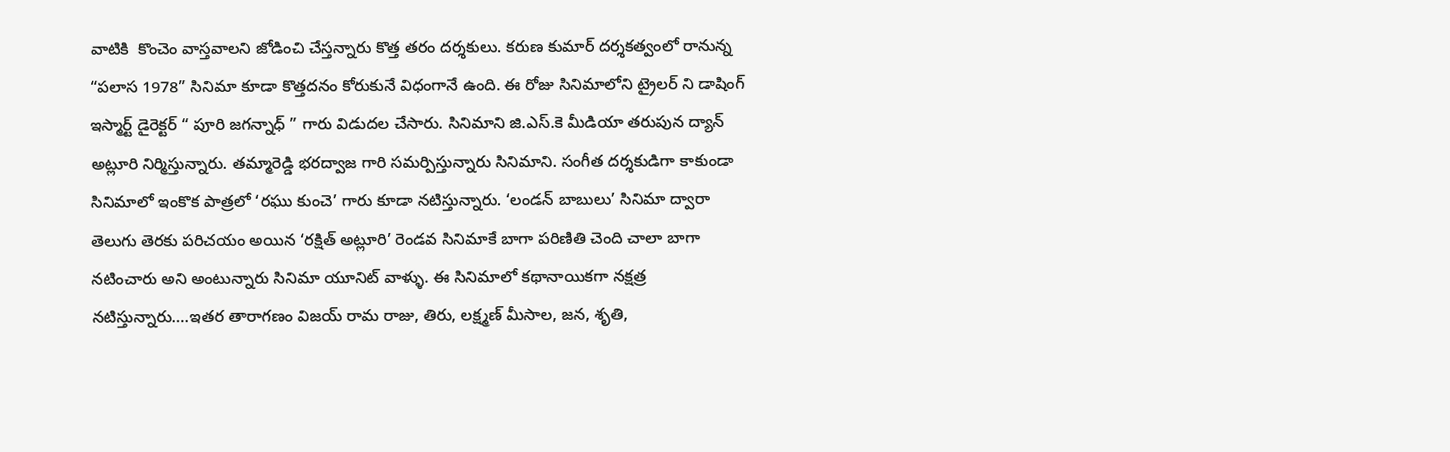వాటికి  కొంచెం వాస్తవాలని జోడించి చేస్తన్నారు కొత్త తరం దర్శకులు. కరుణ కుమార్ దర్శకత్వంలో రానున్న “పలాస 1978” సినిమా కూడా కొత్తదనం కోరుకునే విధంగానే ఉంది. ఈ రోజు సినిమాలోని ట్రైలర్ ని డాషింగ్ ఇస్మార్ట్ డైరెక్టర్ “ పూరి జగన్నాధ్ ” గారు విడుదల చేసారు. సినిమాని జి.ఎస్.కె మీడియా తరుపున ద్యాన్ అట్లూరి నిర్మిస్తున్నారు. తమ్మారెడ్డి భరద్వాజ గారి సమర్పిస్తున్నారు సినిమాని. సంగీత దర్శకుడిగా కాకుండా సినిమాలో ఇంకొక పాత్రలో ‘రఘు కుంచె’ గారు కూడా నటిస్తున్నారు. ‘లండన్ బాబులు’ సినిమా ద్వారా తెలుగు తెరకు పరిచయం అయిన ‘రక్షిత్ అట్లూరి’ రెండవ సినిమాకే బాగా పరిణితి చెంది చాలా బాగా నటించారు అని అంటున్నారు సినిమా యూనిట్ వాళ్ళు. ఈ సినిమాలో కథానాయికగా నక్షత్ర నటిస్తున్నారు….ఇతర తారాగణం విజయ్ రామ రాజు, తిరు, లక్ష్మణ్ మీసాల, జన, శృతి,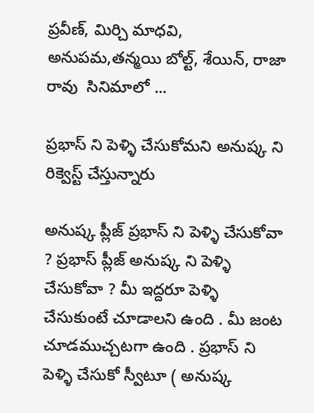ప్రవీణ్, మిర్చి మాధవి, అనుపమ,తన్మయి బోల్ట్, శేయిన్, రాజా రావు  సినిమాలో ...

ప్రభాస్ ని పెళ్ళి చేసుకోమని అనుష్క ని రిక్వెస్ట్ చేస్తున్నారు

అనుష్క ప్లీజ్ ప్రభాస్ ని పెళ్ళి చేసుకోవా ? ప్రభాస్ ప్లీజ్ అనుష్క ని పెళ్ళి చేసుకోవా ? మీ ఇద్దరూ పెళ్ళి చేసుకుంటే చూడాలని ఉంది . మీ జంట చూడముచ్చటగా ఉంది . ప్రభాస్ ని పెళ్ళి చేసుకో స్వీటూ ( అనుష్క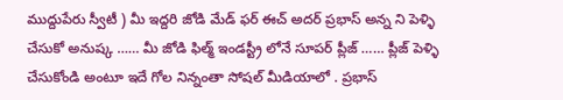ముద్దుపేరు స్వీటీ ) మీ ఇద్దరి జోడి మేడ్ ఫర్ ఈచ్ అదర్ ప్రభాస్ అన్న ని పెళ్ళి చేసుకో అనుష్క …… మీ జోడి ఫిల్మ్ ఇండస్ట్రీ లోనే సూపర్ ప్లీజ్ …… ప్లీజ్ పెళ్ళి చేసుకోండి అంటూ ఇదే గోల నిన్నంతా సోషల్ మీడియాలో . ప్రభాస్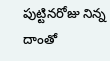పుట్టినరోజు నిన్న దాంతో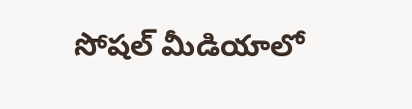సోషల్ మీడియాలో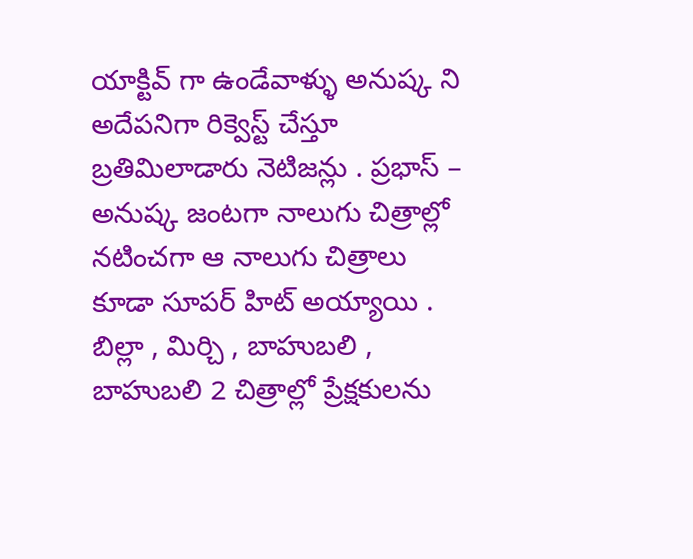యాక్టివ్ గా ఉండేవాళ్ళు అనుష్క ని అదేపనిగా రిక్వెస్ట్ చేస్తూ బ్రతిమిలాడారు నెటిజన్లు . ప్రభాస్ – అనుష్క జంటగా నాలుగు చిత్రాల్లో నటించగా ఆ నాలుగు చిత్రాలు కూడా సూపర్ హిట్ అయ్యాయి . బిల్లా , మిర్చి , బాహుబలి , బాహుబలి 2 చిత్రాల్లో ప్రేక్షకులను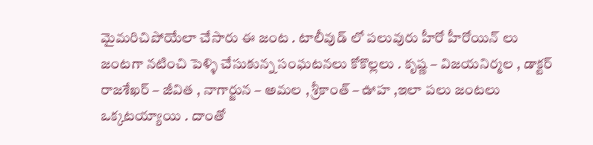మైమరిచిపోయేలా చేసారు ఈ జంట . టాలీవుడ్ లో పలువురు హీరో హీరోయిన్ లు జంటగా నటించి పెళ్ళి చేసుకున్న సంఘటనలు కోకొల్లలు . కృష్ణ – విజయనిర్మల , డాక్టర్ రాజశేఖర్ – జీవిత , నాగార్జున – అమల , శ్రీకాంత్ – ఊహ ,ఇలా పలు జంటలు ఒక్కటయ్యాయి . దాంతో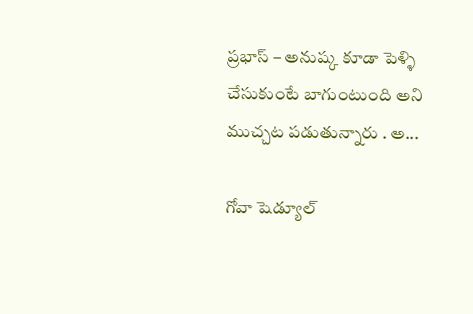ప్రభాస్ – అనుష్క కూడా పెళ్ళి చేసుకుంటే బాగుంటుంది అని ముచ్చట పడుతున్నారు . అ...

గోవా షెడ్యూల్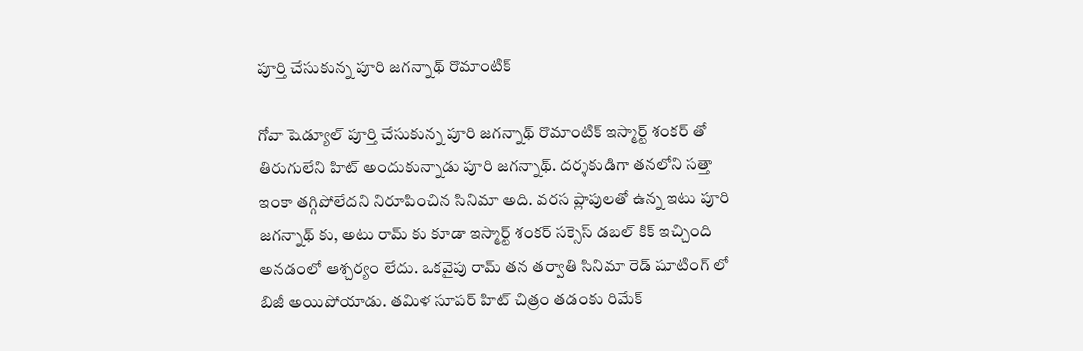పూర్తి చేసుకున్న పూరి జగన్నాథ్ రొమాంటిక్

గోవా షెడ్యూల్ పూర్తి చేసుకున్న పూరి జగన్నాథ్ రొమాంటిక్ ఇస్మార్ట్ శంకర్ తో తిరుగులేని హిట్ అందుకున్నాడు పూరి జగన్నాథ్. దర్శకుడిగా తనలోని సత్తా ఇంకా తగ్గిపోలేదని నిరూపించిన సినిమా అది. వరస ప్లాపులతో ఉన్న ఇటు పూరి జగన్నాథ్ కు, అటు రామ్ కు కూడా ఇస్మార్ట్ శంకర్ సక్సెస్ డబల్ కిక్ ఇచ్చింది అనడంలో ఆశ్చర్యం లేదు. ఒకవైపు రామ్ తన తర్వాతి సినిమా రెడ్ షూటింగ్ లో బిజీ అయిపోయాడు. తమిళ సూపర్ హిట్ చిత్రం తడంకు రిమేక్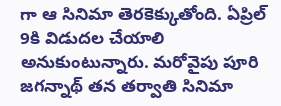గా ఆ సినిమా తెరకెక్కుతోంది. ఏప్రిల్ 9కి విడుదల చేయాలి అనుకుంటున్నారు. మరోవైపు పూరి జగన్నాథ్ తన తర్వాతి సినిమా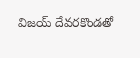విజయ్ దేవరకొండతో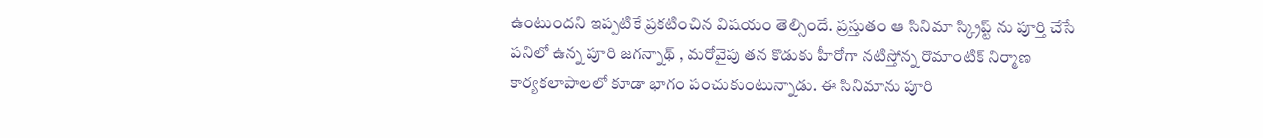ఉంటుందని ఇప్పటికే ప్రకటించిన విషయం తెల్సిందే. ప్రస్తుతం ఆ సినిమా స్క్రిప్ట్ ను పూర్తి చేసే పనిలో ఉన్న పూరి జగన్నాథ్ , మరోవైపు తన కొడుకు హీరోగా నటిస్తోన్న రొమాంటిక్ నిర్మాణ కార్యకలాపాలలో కూడా భాగం పంచుకుంటున్నాడు. ఈ సినిమాను పూరి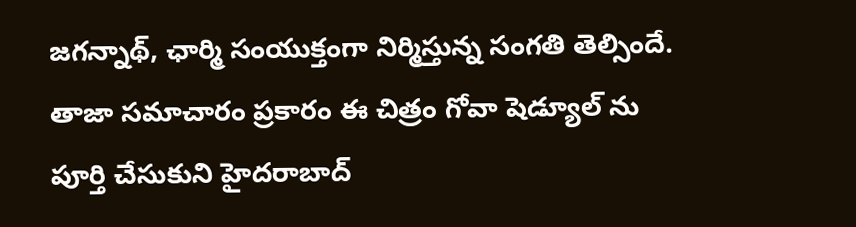జగన్నాథ్, ఛార్మి సంయుక్తంగా నిర్మిస్తున్న సంగతి తెల్సిందే. తాజా సమాచారం ప్రకారం ఈ చిత్రం గోవా షెడ్యూల్ ను పూర్తి చేసుకుని హైదరాబాద్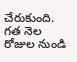చేరుకుంది. గత నెల రోజుల నుండి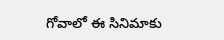గోవాలో ఈ సినిమాకు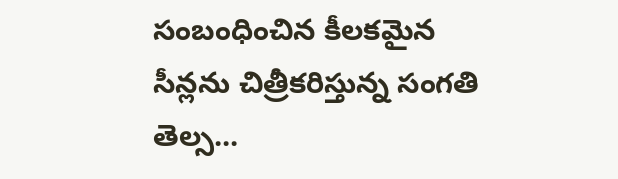సంబంధించిన కీలకమైన సీన్లను చిత్రీకరిస్తున్న సంగతి తెల్స...